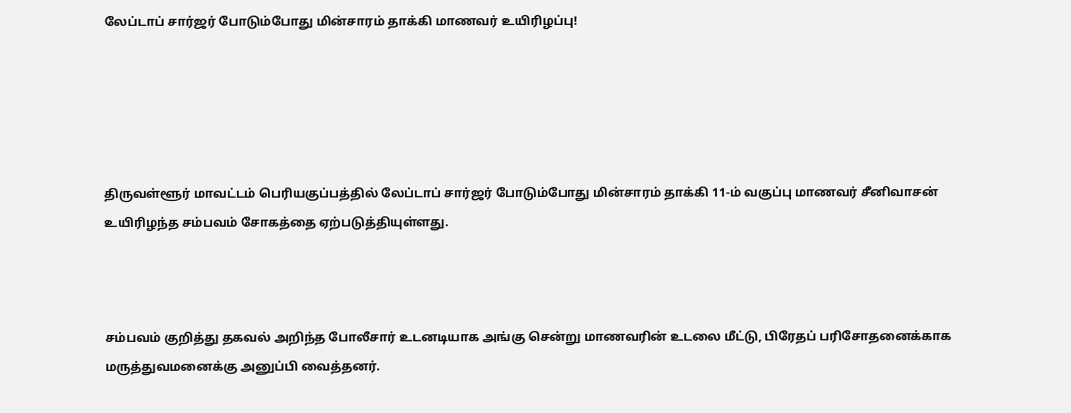லேப்டாப் சார்ஜர் போடும்போது மின்சாரம் தாக்கி மாணவர் உயிரிழப்பு!





திருவள்ளூர் மாவட்டம் பெரியகுப்பத்தில் லேப்டாப் சார்ஜர் போடும்போது மின்சாரம் தாக்கி 11-ம் வகுப்பு மாணவர் சீனிவாசன் உயிரிழந்த சம்பவம் சோகத்தை ஏற்படுத்தியுள்ளது.



சம்பவம் குறித்து தகவல் அறிந்த போலீசார் உடனடியாக அங்கு சென்று மாணவரின் உடலை மீட்டு, பிரேதப் பரிசோதனைக்காக மருத்துவமனைக்கு அனுப்பி வைத்தனர்.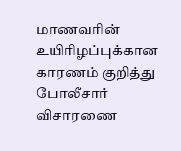மாணவரின் உயிரிழப்புக்கான காரணம் குறித்து போலீசார் விசாரணை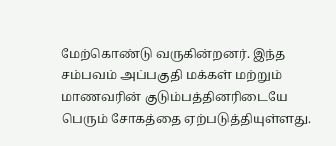மேற்கொண்டு வருகின்றனர். இந்த சம்பவம் அப்பகுதி மக்கள் மற்றும் மாணவரின் குடும்பத்தினரிடையே பெரும் சோகத்தை ஏற்படுத்தியுள்ளது.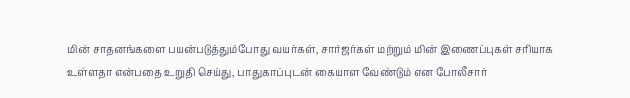மின் சாதனங்களை பயன்படுத்தும்போது வயர்கள், சார்ஜர்கள் மற்றும் மின் இணைப்புகள் சரியாக உள்ளதா என்பதை உறுதி செய்து, பாதுகாப்புடன் கையாள வேண்டும் என போலீசார்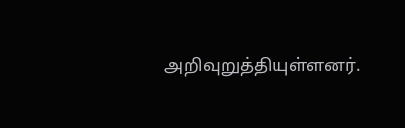அறிவுறுத்தியுள்ளனர்.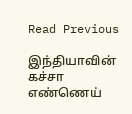Read Previous

இந்தியாவின் கச்சா எண்ணெய்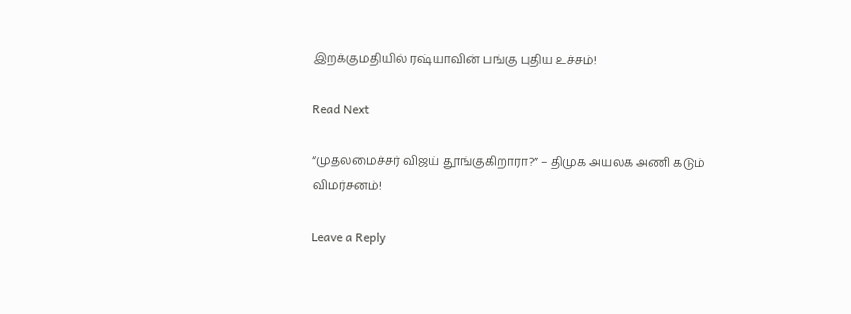இறக்குமதியில் ரஷ்யாவின் பங்கு புதிய உச்சம்!

Read Next

“முதலமைச்சர் விஜய் தூங்குகிறாரா?” – திமுக அயலக அணி கடும் விமர்சனம்!

Leave a Reply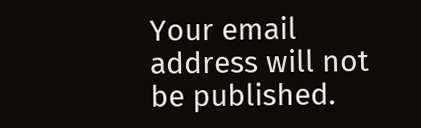Your email address will not be published.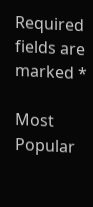Required fields are marked *

Most Popular